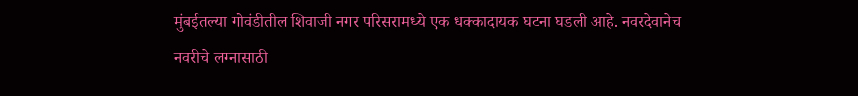मुंबईतल्या गोवंडीतील शिवाजी नगर परिसरामध्ये एक धक्कादायक घटना घडली आहे. नवरदेवानेच नवरीचे लग्नासाठी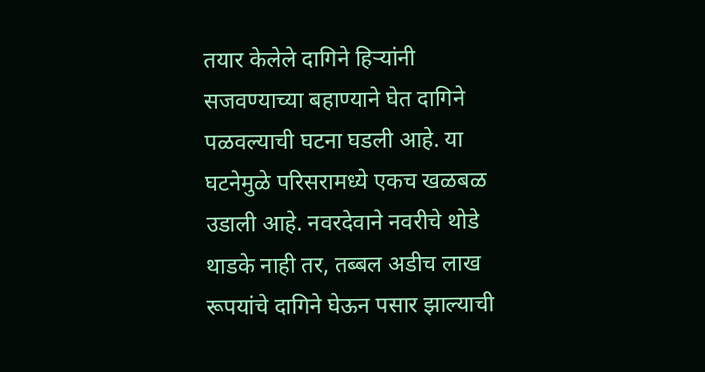तयार केलेले दागिने हिऱ्यांनी सजवण्याच्या बहाण्याने घेत दागिने पळवल्याची घटना घडली आहे. या घटनेमुळे परिसरामध्ये एकच खळबळ उडाली आहे. नवरदेवाने नवरीचे थोडे थाडके नाही तर, तब्बल अडीच लाख रूपयांचे दागिने घेऊन पसार झाल्याची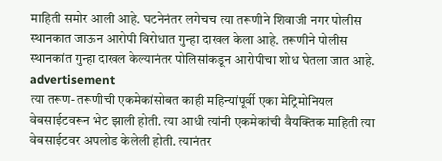माहिती समोर आली आहे. घटनेनंतर लगेचच त्या तरूणीने शिवाजी नगर पोलीस स्थानकात जाऊन आरोपी विरोधात गुन्हा दाखल केला आहे. तरूणीने पोलीस स्थानकांत गुन्हा दाखल केल्यानंतर पोलिसांकडून आरोपीचा शोध घेतला जात आहे.
advertisement
त्या तरूण- तरूणीची एकमेकांसोबत काही महिन्यांपूर्वी एका मेट्रिमोनियल वेबसाईटवरून भेट झाली होती. त्या आधी त्यांनी एकमेकांची वैयक्तिक माहिती त्या वेबसाईटवर अपलोड केलेली होती. त्यानंतर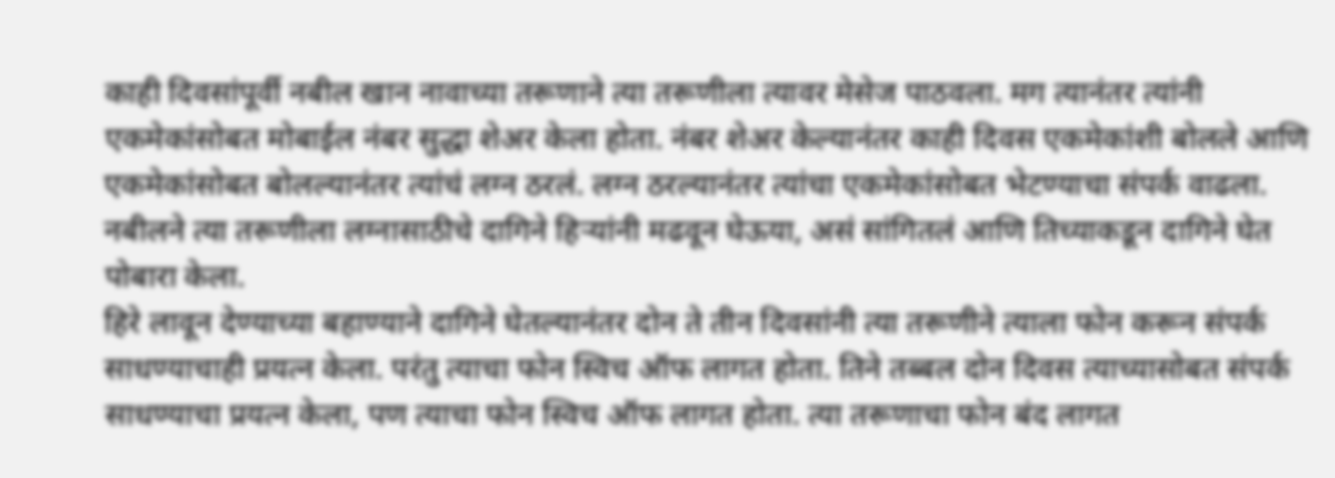काही दिवसांपूर्वी नबील खान नावाच्या तरूणाने त्या तरूणीला त्यावर मेसेज पाठवला. मग त्यानंतर त्यांनी एकमेकांसोबत मोबाईल नंबर सुद्धा शेअर केला होता. नंबर शेअर केल्यानंतर काही दिवस एकमेकांशी बोलले आणि एकमेकांसोबत बोलल्यानंतर त्यांचं लग्न ठरलं. लग्न ठरल्यानंतर त्यांचा एकमेकांसोबत भेटण्याचा संपर्क वाढला. नबीलने त्या तरूणीला लग्नासाठीचे दागिने हिऱ्यांनी मढवून घेऊया, असं सांगितलं आणि तिच्याकडून दागिने घेत पोबारा केला.
हिरे लावून देण्याच्या बहाण्याने दागिने घेतल्यानंतर दोन ते तीन दिवसांनी त्या तरूणीने त्याला फोन करून संपर्क साधण्याचाही प्रयत्न केला. परंतु त्याचा फोन स्विच ऑफ लागत होता. तिने तब्बल दोन दिवस त्याच्यासोबत संपर्क साधण्याचा प्रयत्न केला, पण त्याचा फोन स्विच ऑफ लागत होता. त्या तरूणाचा फोन बंद लागत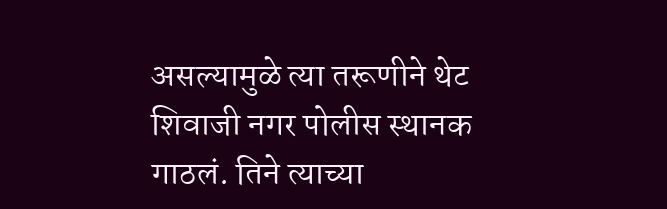असल्यामुळे त्या तरूणीने थेट शिवाजी नगर पोलीस स्थानक गाठलं. तिने त्याच्या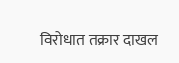विरोधात तक्रार दाखल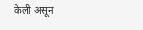केली असून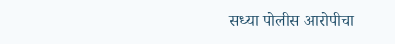सध्या पोलीस आरोपीचा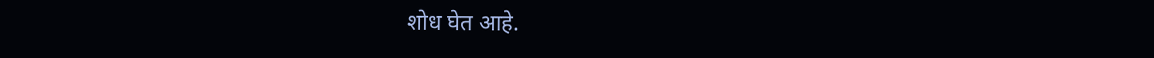शोध घेत आहे.